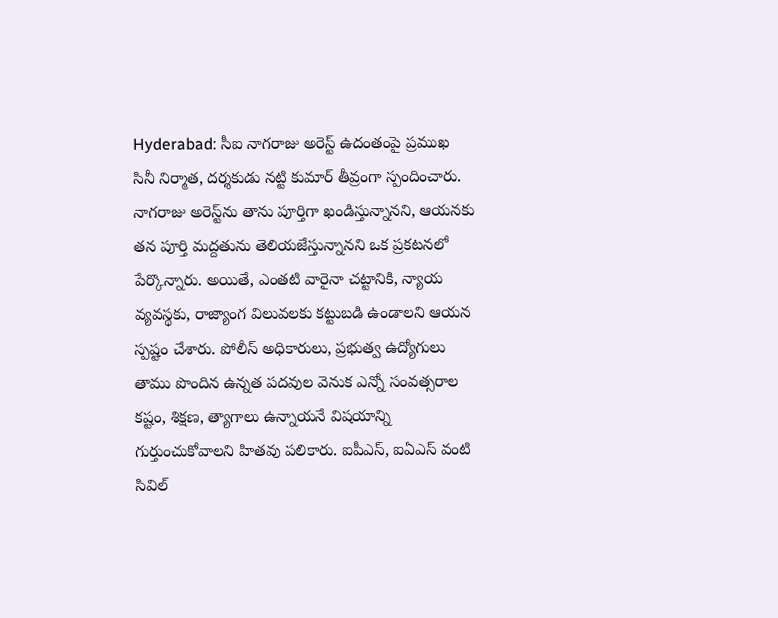Hyderabad: సీఐ నాగరాజు అరెస్ట్ ఉదంతంపై ప్రముఖ సినీ నిర్మాత, దర్శకుడు నట్టి కుమార్ తీవ్రంగా స్పందించారు. నాగరాజు అరెస్ట్‌ను తాను పూర్తిగా ఖండిస్తున్నానని, ఆయనకు తన పూర్తి మద్దతును తెలియజేస్తున్నానని ఒక ప్రకటనలో పేర్కొన్నారు. అయితే, ఎంతటి వారైనా చట్టానికి, న్యాయ వ్యవస్థకు, రాజ్యాంగ విలువలకు కట్టుబడి ఉండాలని ఆయన స్పష్టం చేశారు. పోలీస్ అధికారులు, ప్రభుత్వ ఉద్యోగులు తాము పొందిన ఉన్నత పదవుల వెనుక ఎన్నో సంవత్సరాల కష్టం, శిక్షణ, త్యాగాలు ఉన్నాయనే విషయాన్ని గుర్తుంచుకోవాలని హితవు పలికారు. ఐపీఎస్, ఐఏఎస్ వంటి సివిల్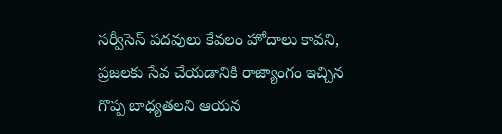సర్వీసెస్ పదవులు కేవలం హోదాలు కావని, ప్రజలకు సేవ చేయడానికి రాజ్యాంగం ఇచ్చిన గొప్ప బాధ్యతలని ఆయన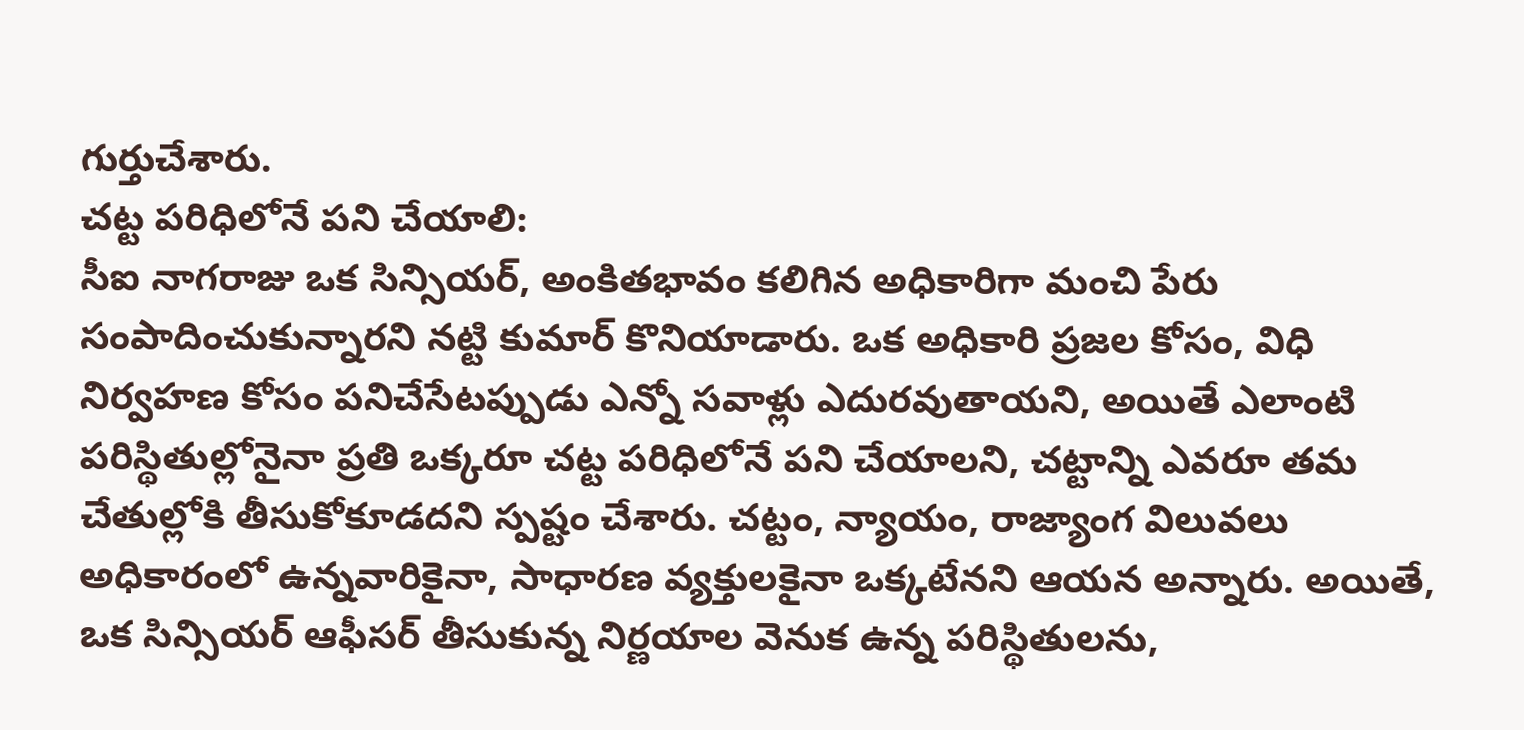గుర్తుచేశారు.
చట్ట పరిధిలోనే పని చేయాలి:
సీఐ నాగరాజు ఒక సిన్సియర్, అంకితభావం కలిగిన అధికారిగా మంచి పేరు సంపాదించుకున్నారని నట్టి కుమార్ కొనియాడారు. ఒక అధికారి ప్రజల కోసం, విధి నిర్వహణ కోసం పనిచేసేటప్పుడు ఎన్నో సవాళ్లు ఎదురవుతాయని, అయితే ఎలాంటి పరిస్థితుల్లోనైనా ప్రతి ఒక్కరూ చట్ట పరిధిలోనే పని చేయాలని, చట్టాన్ని ఎవరూ తమ చేతుల్లోకి తీసుకోకూడదని స్పష్టం చేశారు. చట్టం, న్యాయం, రాజ్యాంగ విలువలు అధికారంలో ఉన్నవారికైనా, సాధారణ వ్యక్తులకైనా ఒక్కటేనని ఆయన అన్నారు. అయితే, ఒక సిన్సియర్ ఆఫీసర్ తీసుకున్న నిర్ణయాల వెనుక ఉన్న పరిస్థితులను,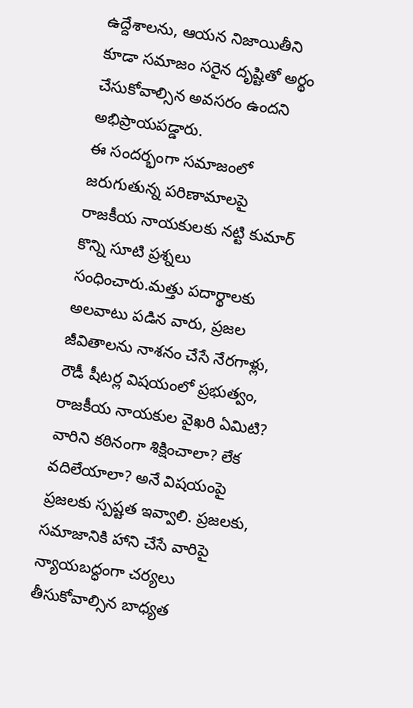ఉద్దేశాలను, ఆయన నిజాయితీని కూడా సమాజం సరైన దృష్టితో అర్థం చేసుకోవాల్సిన అవసరం ఉందని అభిప్రాయపడ్డారు.
ఈ సందర్భంగా సమాజంలో జరుగుతున్న పరిణామాలపై రాజకీయ నాయకులకు నట్టి కుమార్ కొన్ని సూటి ప్రశ్నలు సంధించారు.మత్తు పదార్థాలకు అలవాటు పడిన వారు, ప్రజల జీవితాలను నాశనం చేసే నేరగాళ్లు, రౌడీ షీటర్ల విషయంలో ప్రభుత్వం, రాజకీయ నాయకుల వైఖరి ఏమిటి? వారిని కఠినంగా శిక్షించాలా? లేక వదిలేయాలా? అనే విషయంపై ప్రజలకు స్పష్టత ఇవ్వాలి. ప్రజలకు, సమాజానికి హాని చేసే వారిపై న్యాయబద్ధంగా చర్యలు తీసుకోవాల్సిన బాధ్యత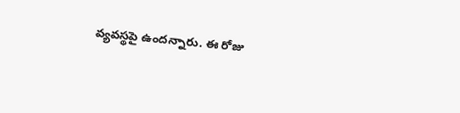వ్యవస్థపై ఉందన్నారు. ఈ రోజు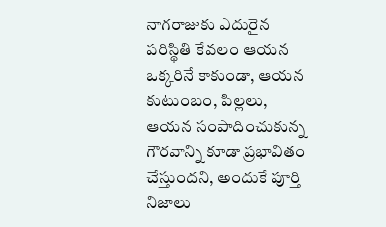నాగరాజుకు ఎదురైన పరిస్థితి కేవలం ఆయన ఒక్కరినే కాకుండా, ఆయన కుటుంబం, పిల్లలు, ఆయన సంపాదించుకున్న గౌరవాన్ని కూడా ప్రభావితం చేస్తుందని, అందుకే పూర్తి నిజాలు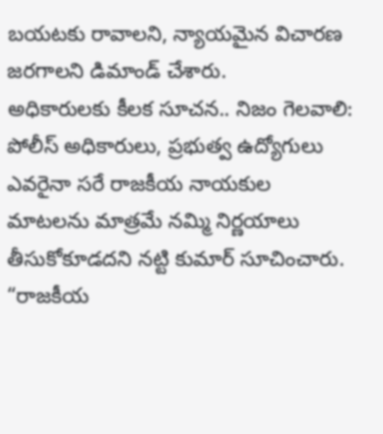బయటకు రావాలని, న్యాయమైన విచారణ జరగాలని డిమాండ్ చేశారు.
అధికారులకు కీలక సూచన.. నిజం గెలవాలి:
పోలీస్ అధికారులు, ప్రభుత్వ ఉద్యోగులు ఎవరైనా సరే రాజకీయ నాయకుల మాటలను మాత్రమే నమ్మి నిర్ణయాలు తీసుకోకూడదని నట్టి కుమార్ సూచించారు. “రాజకీయ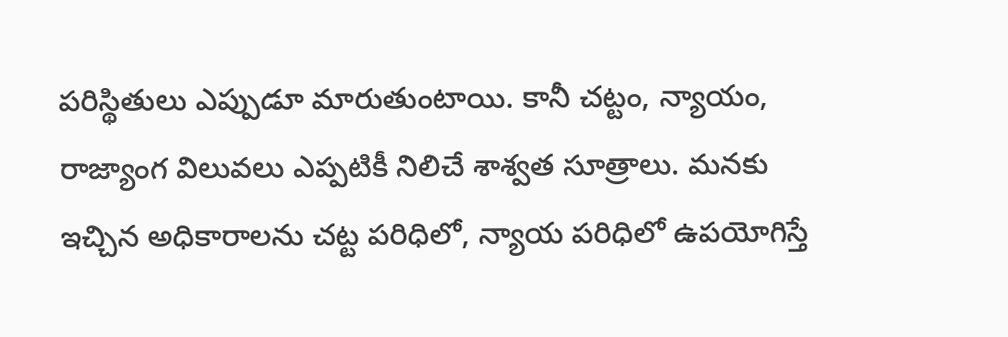పరిస్థితులు ఎప్పుడూ మారుతుంటాయి. కానీ చట్టం, న్యాయం, రాజ్యాంగ విలువలు ఎప్పటికీ నిలిచే శాశ్వత సూత్రాలు. మనకు ఇచ్చిన అధికారాలను చట్ట పరిధిలో, న్యాయ పరిధిలో ఉపయోగిస్తే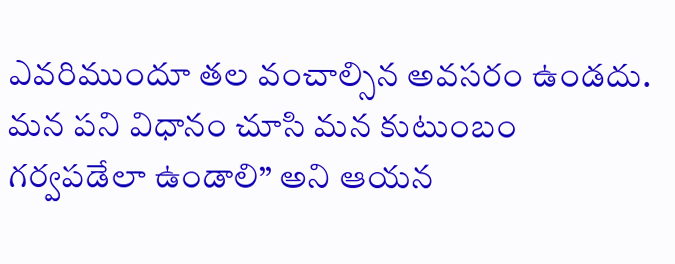ఎవరిముందూ తల వంచాల్సిన అవసరం ఉండదు. మన పని విధానం చూసి మన కుటుంబం గర్వపడేలా ఉండాలి” అని ఆయన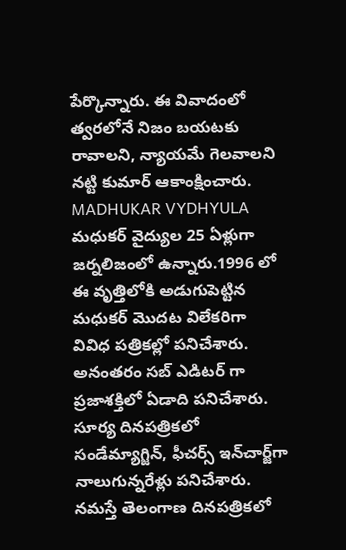పేర్కొన్నారు. ఈ వివాదంలో త్వరలోనే నిజం బయటకు రావాలని, న్యాయమే గెలవాలని నట్టి కుమార్ ఆకాంక్షించారు.
MADHUKAR VYDHYULA
మధుకర్‌ వైద్యుల 25 ఏళ్లుగా జర్నలిజంలో ఉన్నారు.1996 లో ఈ వృత్తిలోకి అడుగుపెట్టిన మధుకర్‌ మొదట విలేకరిగా వివిధ పత్రికల్లో పనిచేశారు. అనంతరం సబ్‌ ఎడిటర్‌ గా ప్రజాశక్తిలో ఏడాది పనిచేశారు. సూర్య దినపత్రికలో సండేమ్యాగ్జిన్‌, ఫీచర్స్‌ ఇన్‌చార్జ్‌గా నాలుగున్నరేళ్లు పనిచేశారు. నమస్తే తెలంగాణ దినపత్రికలో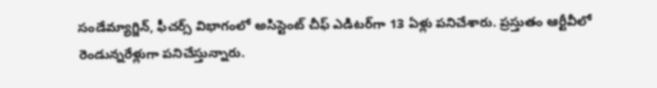సండేమ్యాగ్జిన్‌, ఫీచర్స్‌ విభాగంలో అసిస్టెంట్‌ చీఫ్‌ ఎడిటర్‌గా 13 ఏళ్లు పనిచేశారు. ప్రస్తుతం ఆర్టీవీలో రెండున్నరేళ్లుగా పనిచేస్తున్నారు.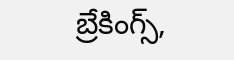బ్రేకింగ్స్,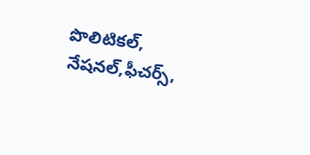పొలిటికల్, నేషనల్,ఫీచర్స్‌,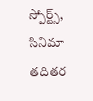స్పోర్ట్స్, సినిమా తదితర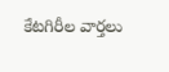కేటగిరీల వార్తలు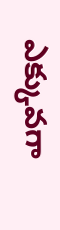ఎక్కువగా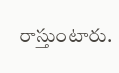రాస్తుంటారు.